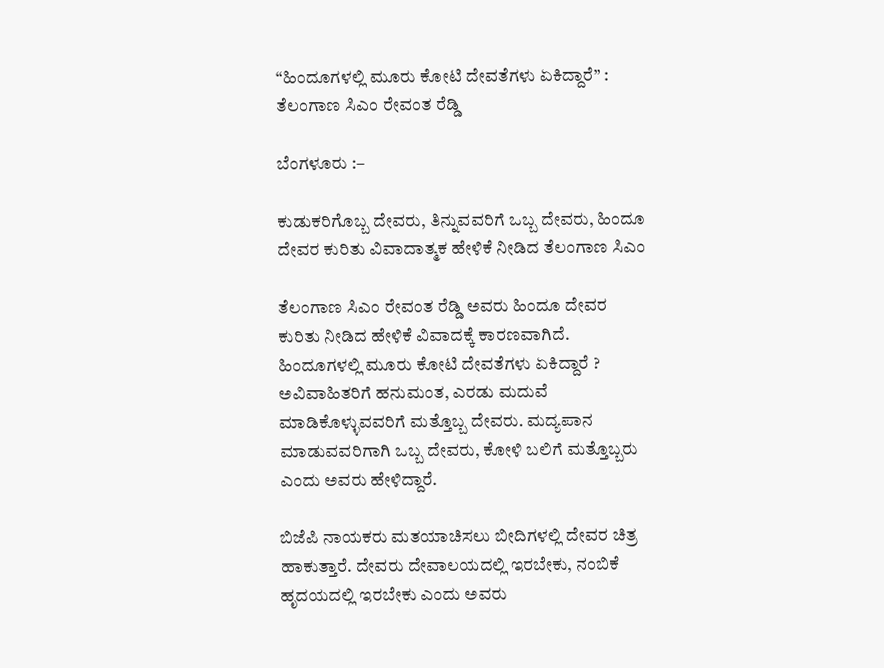“ಹಿಂದೂಗಳಲ್ಲಿ ಮೂರು ಕೋಟಿ ದೇವತೆಗಳು ಏಕಿದ್ದಾರೆ” : ತೆಲಂಗಾಣ ಸಿಎಂ ರೇವಂತ ರೆಡ್ಡಿ

ಬೆಂಗಳೂರು :–

ಕುಡುಕರಿಗೊಬ್ಬ ದೇವರು, ತಿನ್ನುವವರಿಗೆ ಒಬ್ಬ ದೇವರು, ಹಿಂದೂ ದೇವರ ಕುರಿತು ವಿವಾದಾತ್ಮಕ ಹೇಳಿಕೆ ನೀಡಿದ ತೆಲಂಗಾಣ ಸಿಎಂ

ತೆಲಂಗಾಣ ಸಿಎಂ ರೇವಂತ ರೆಡ್ಡಿ ಅವರು ಹಿಂದೂ ದೇವರ ಕುರಿತು ನೀಡಿದ ಹೇಳಿಕೆ ವಿವಾದಕ್ಕೆ ಕಾರಣವಾಗಿದೆ. ಹಿಂದೂಗಳಲ್ಲಿ ಮೂರು ಕೋಟಿ ದೇವತೆಗಳು ಏಕಿದ್ದಾರೆ ? ಅವಿವಾಹಿತರಿಗೆ ಹನುಮಂತ, ಎರಡು ಮದುವೆ ಮಾಡಿಕೊಳ್ಳುವವರಿಗೆ ಮತ್ತೊಬ್ಬ ದೇವರು. ಮದ್ಯಪಾನ ಮಾಡುವವರಿಗಾಗಿ ಒಬ್ಬ ದೇವರು, ಕೋಳಿ ಬಲಿಗೆ ಮತ್ತೊಬ್ಬರು ಎಂದು ಅವರು ಹೇಳಿದ್ದಾರೆ.

ಬಿಜೆಪಿ ನಾಯಕರು ಮತಯಾಚಿಸಲು ಬೀದಿಗಳಲ್ಲಿ ದೇವರ ಚಿತ್ರ ಹಾಕುತ್ತಾರೆ. ದೇವರು ದೇವಾಲಯದಲ್ಲಿ ಇರಬೇಕು, ನಂಬಿಕೆ ಹೃದಯದಲ್ಲಿ ಇರಬೇಕು ಎಂದು ಅವರು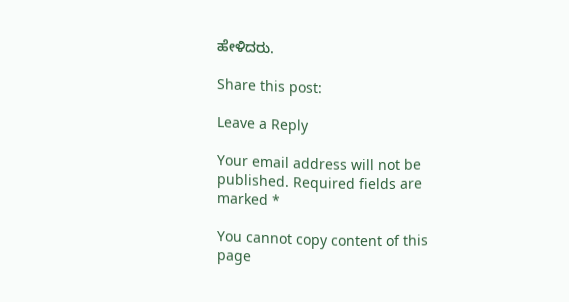ಹೇಳಿದರು.

Share this post:

Leave a Reply

Your email address will not be published. Required fields are marked *

You cannot copy content of this page